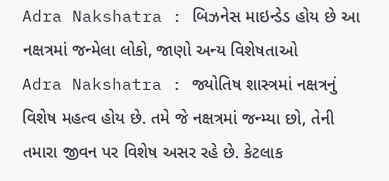Adra Nakshatra : બિઝનેસ માઇન્ડેડ હોય છે આ નક્ષત્રમાં જન્મેલા લોકો, જાણો અન્ય વિશેષતાઓ
Adra Nakshatra : જ્યોતિષ શાસ્ત્રમાં નક્ષત્રનું વિશેષ મહત્વ હોય છે. તમે જે નક્ષત્રમાં જન્મ્યા છો, તેની તમારા જીવન પર વિશેષ અસર રહે છે. કેટલાક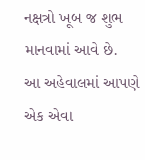નક્ષત્રો ખૂબ જ શુભ માનવામાં આવે છે.
આ અહેવાલમાં આપણે એક એવા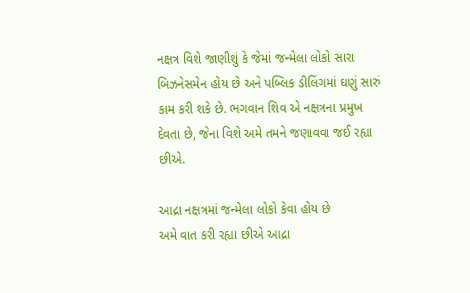નક્ષત્ર વિશે જાણીશું કે જેમાં જન્મેલા લોકો સારા બિઝનેસમેન હોય છે અને પબ્લિક ડીલિંગમાં ઘણું સારું કામ કરી શકે છે. ભગવાન શિવ એ નક્ષત્રના પ્રમુખ દેવતા છે, જેના વિશે અમે તમને જણાવવા જઈ રહ્યા છીએ.

આદ્રા નક્ષત્રમાં જન્મેલા લોકો કેવા હોય છે
અમે વાત કરી રહ્યા છીએ આદ્રા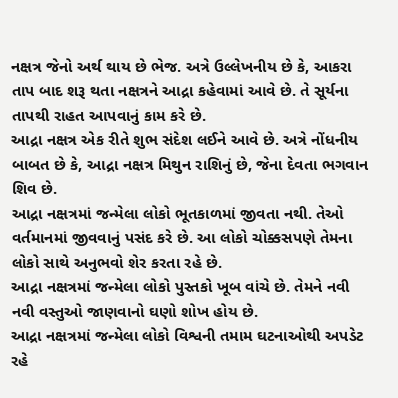નક્ષત્ર જેનો અર્થ થાય છે ભેજ. અત્રે ઉલ્લેખનીય છે કે, આકરા તાપ બાદ શરૂ થતા નક્ષત્રને આદ્રા કહેવામાં આવે છે. તે સૂર્યના તાપથી રાહત આપવાનું કામ કરે છે.
આદ્રા નક્ષત્ર એક રીતે શુભ સંદેશ લઈને આવે છે. અત્રે નોંધનીય બાબત છે કે, આદ્રા નક્ષત્ર મિથુન રાશિનું છે, જેના દેવતા ભગવાન શિવ છે.
આદ્રા નક્ષત્રમાં જન્મેલા લોકો ભૂતકાળમાં જીવતા નથી. તેઓ વર્તમાનમાં જીવવાનું પસંદ કરે છે. આ લોકો ચોક્કસપણે તેમના લોકો સાથે અનુભવો શેર કરતા રહે છે.
આદ્રા નક્ષત્રમાં જન્મેલા લોકો પુસ્તકો ખૂબ વાંચે છે. તેમને નવી નવી વસ્તુઓ જાણવાનો ઘણો શોખ હોય છે.
આદ્રા નક્ષત્રમાં જન્મેલા લોકો વિશ્વની તમામ ઘટનાઓથી અપડેટ રહે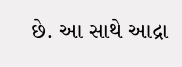છે. આ સાથે આદ્રા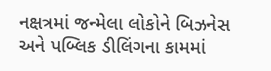નક્ષત્રમાં જન્મેલા લોકોને બિઝનેસ અને પબ્લિક ડીલિંગના કામમાં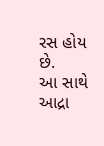રસ હોય છે.
આ સાથે આદ્રા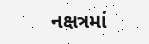નક્ષત્રમાં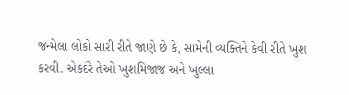જન્મેલા લોકો સારી રીતે જાણે છે કે, સામેની વ્યક્તિને કેવી રીતે ખુશ કરવી. એકદંરે તેઓ ખુશમિજાજ અને ખુલ્લા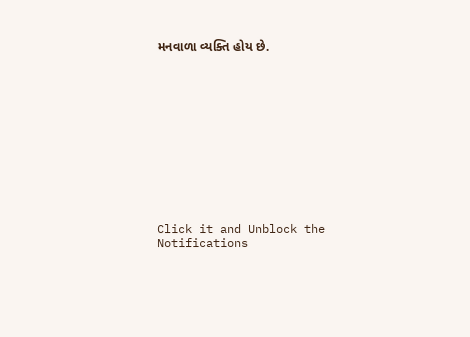મનવાળા વ્યક્તિ હોય છે.












Click it and Unblock the Notifications